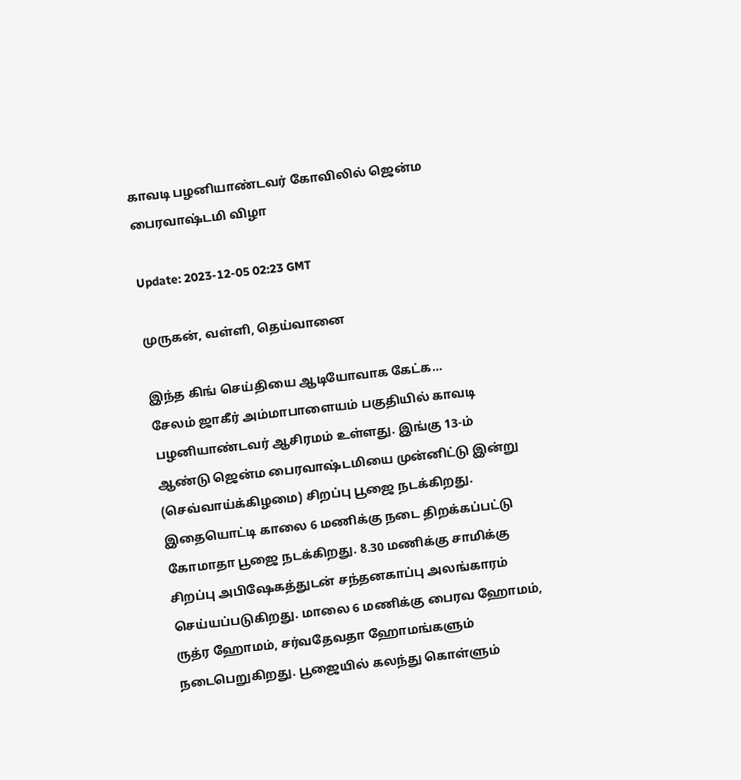காவடி பழனியாண்டவர் கோவிலில் ஜென்ம பைரவாஷ்டமி விழா

Update: 2023-12-05 02:23 GMT

முருகன், வள்ளி, தெய்வானை

இந்த கிங் செய்தியை ஆடியோவாக கேட்க…
சேலம் ஜாகீர் அம்மாபாளையம் பகுதியில் காவடி பழனியாண்டவர் ஆசிரமம் உள்ளது. இங்கு 13-ம் ஆண்டு ஜென்ம பைரவாஷ்டமியை முன்னிட்டு இன்று (செவ்வாய்க்கிழமை) சிறப்பு பூஜை நடக்கிறது. இதையொட்டி காலை 6 மணிக்கு நடை திறக்கப்பட்டு கோமாதா பூஜை நடக்கிறது. 8.30 மணிக்கு சாமிக்கு சிறப்பு அபிஷேகத்துடன் சந்தனகாப்பு அலங்காரம் செய்யப்படுகிறது. மாலை 6 மணிக்கு பைரவ ஹோமம், ருத்ர ஹோமம், சர்வதேவதா ஹோமங்களும் நடைபெறுகிறது. பூஜையில் கலந்து கொள்ளும்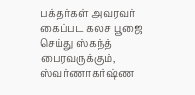பக்தர்கள் அவரவர் கைப்பட கலச பூஜை செய்து ஸ்கந்த் பைரவருக்கும், ஸ்வர்ணாகர்ஷ்ண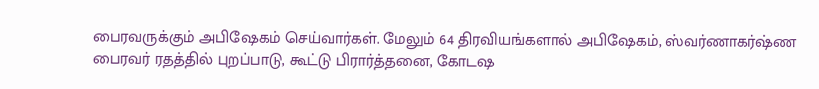பைரவருக்கும் அபிஷேகம் செய்வார்கள். மேலும் 64 திரவியங்களால் அபிஷேகம், ஸ்வர்ணாகர்ஷ்ண பைரவர் ரதத்தில் புறப்பாடு, கூட்டு பிரார்த்தனை, கோடஷ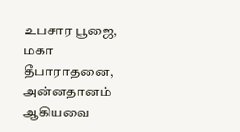உபசார பூஜை, மகா தீபாராதனை, அன்னதானம் ஆகியவை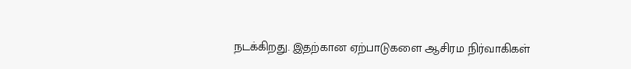நடக்கிறது. இதற்கான ஏற்பாடுகளை ஆசிரம நிர்வாகிகள்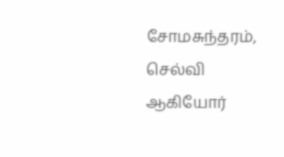சோமசுந்தரம், செல்வி ஆகியோர்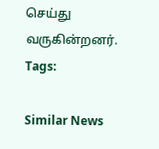செய்து வருகின்றனர்.
Tags:

Similar News